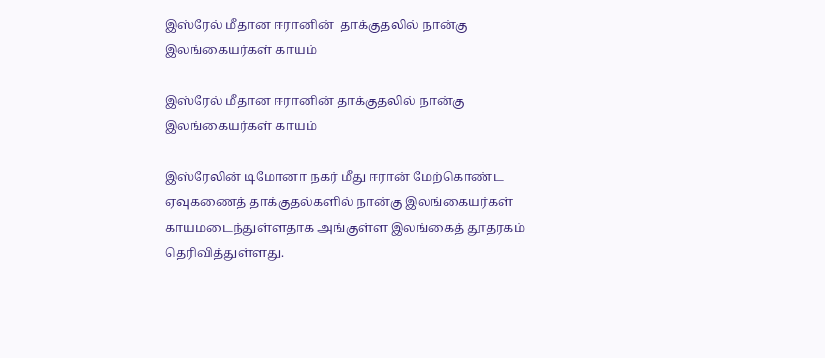இஸ்ரேல் மீதான ஈரானின்  தாக்குதலில் நான்கு இலங்கையர்கள் காயம்

இஸ்ரேல் மீதான ஈரானின் தாக்குதலில் நான்கு இலங்கையர்கள் காயம்

இஸ்ரேலின் டிமோனா நகர் மீது ஈரான் மேற்கொண்ட ஏவுகணைத் தாக்குதல்களில் நான்கு இலங்கையர்கள் காயமடைந்துள்ளதாக அங்குள்ள இலங்கைத் தூதரகம் தெரிவித்துள்ளது.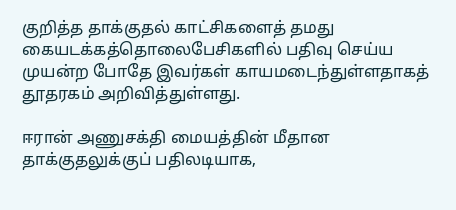குறித்த தாக்குதல் காட்சிகளைத் தமது கையடக்கத்தொலைபேசிகளில் பதிவு செய்ய முயன்ற போதே இவர்கள் காயமடைந்துள்ளதாகத் தூதரகம் அறிவித்துள்ளது.

ஈரான் அணுசக்தி மையத்தின் மீதான தாக்குதலுக்குப் பதிலடியாக,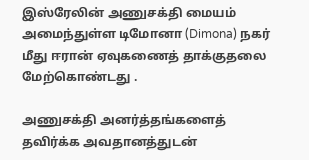இஸ்ரேலின் அணுசக்தி மையம் அமைந்துள்ள டிமோனா (Dimona) நகர் மீது ஈரான் ஏவுகணைத் தாக்குதலை மேற்கொண்டது .

அணுசக்தி அனர்த்தங்களைத் தவிர்க்க அவதானத்துடன்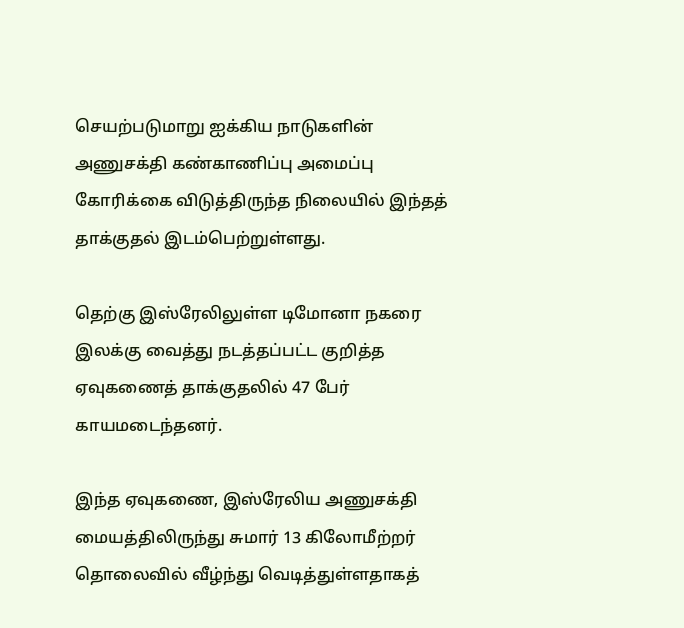செயற்படுமாறு ஐக்கிய நாடுகளின் அணுசக்தி கண்காணிப்பு அமைப்பு கோரிக்கை விடுத்திருந்த நிலையில் இந்தத் தாக்குதல் இடம்பெற்றுள்ளது.

தெற்கு இஸ்ரேலிலுள்ள டிமோனா நகரை இலக்கு வைத்து நடத்தப்பட்ட குறித்த ஏவுகணைத் தாக்குதலில் 47 பேர் காயமடைந்தனர்.

இந்த ஏவுகணை, இஸ்ரேலிய அணுசக்தி மையத்திலிருந்து சுமார் 13 கிலோமீற்றர் தொலைவில் வீழ்ந்து வெடித்துள்ளதாகத்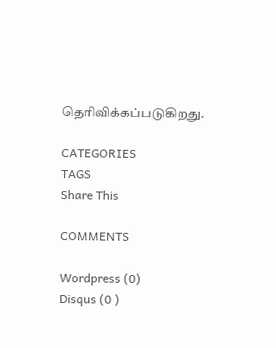தெரிவிக்கப்படுகிறது.

CATEGORIES
TAGS
Share This

COMMENTS

Wordpress (0)
Disqus (0 )